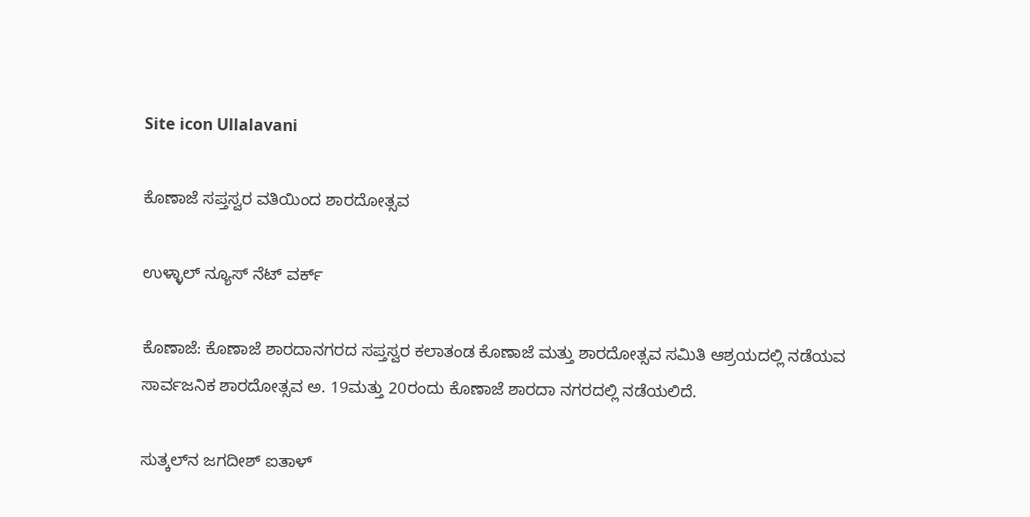Site icon Ullalavani

ಕೊಣಾಜೆ ಸಪ್ತಸ್ವರ ವತಿಯಿಂದ ಶಾರದೋತ್ಸವ

ಉಳ್ಳಾಲ್ ನ್ಯೂಸ್ ನೆಟ್ ವರ್ಕ್

ಕೊಣಾಜೆ: ಕೊಣಾಜೆ ಶಾರದಾನಗರದ ಸಪ್ತಸ್ವರ ಕಲಾತಂಡ ಕೊಣಾಜೆ ಮತ್ತು ಶಾರದೋತ್ಸವ ಸಮಿತಿ ಆಶ್ರಯದಲ್ಲಿ ನಡೆಯವ ಸಾರ್ವಜನಿಕ ಶಾರದೋತ್ಸವ ಅ. 19ಮತ್ತು 20ರಂದು ಕೊಣಾಜೆ ಶಾರದಾ ನಗರದಲ್ಲಿ ನಡೆಯಲಿದೆ.

ಸುತ್ಕಲ್‍ನ ಜಗದೀಶ್ ಐತಾಳ್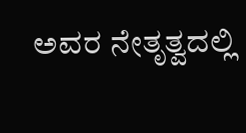ಅವರ ನೇತೃತ್ವದಲ್ಲಿ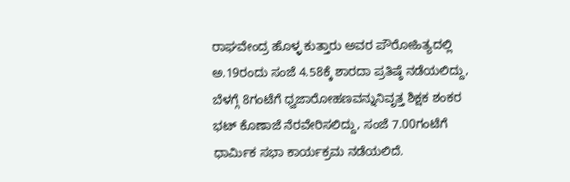ರಾಘವೇಂದ್ರ ಹೊಳ್ಳ ಕುತ್ತಾರು ಅವರ ಪೌರೋಹಿತ್ಯದಲ್ಲಿ ಅ.19ರಂದು ಸಂಜೆ 4.58ಕ್ಕೆ ಶಾರದಾ ಪ್ರತಿಷ್ಠೆ ನಡೆಯಲಿದ್ದು, ಬೆಳಗ್ಗೆ 8ಗಂಟೆಗೆ ಧ್ವಜಾರೋಹಣವನ್ನುನಿವೃತ್ತ ಶಿಕ್ಷಕ ಶಂಕರ ಭಟ್ ಕೊಣಾಜೆ ನೆರವೇರಿಸಲಿದ್ದು, ಸಂಜೆ 7.00ಗಂಟೆಗೆ ಧಾರ್ಮಿಕ ಸಭಾ ಕಾರ್ಯಕ್ರಮ ನಡೆಯಲಿದೆ.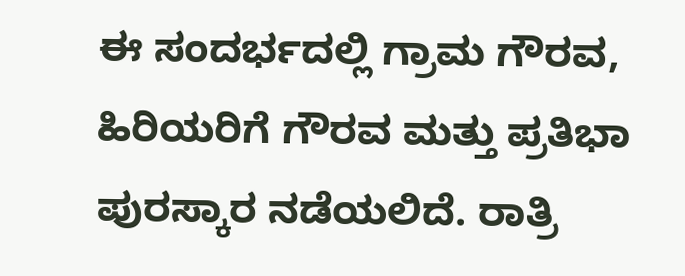ಈ ಸಂದರ್ಭದಲ್ಲಿ ಗ್ರಾಮ ಗೌರವ, ಹಿರಿಯರಿಗೆ ಗೌರವ ಮತ್ತು ಪ್ರತಿಭಾ ಪುರಸ್ಕಾರ ನಡೆಯಲಿದೆ. ರಾತ್ರಿ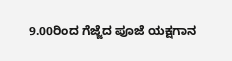9.00ರಿಂದ ಗೆಜ್ಜೆದ ಪೂಜೆ ಯಕ್ಷಗಾನ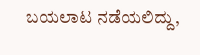ಬಯಲಾಟ ನಡೆಯಲಿದ್ದು,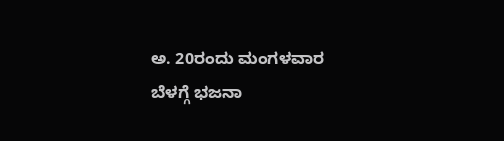ಅ. 20ರಂದು ಮಂಗಳವಾರ ಬೆಳಗ್ಗೆ ಭಜನಾ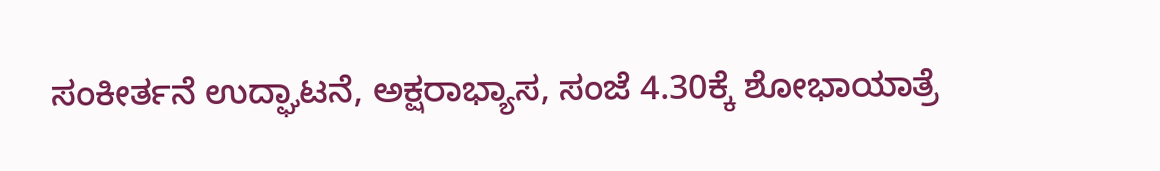ಸಂಕೀರ್ತನೆ ಉದ್ಘಾಟನೆ, ಅಕ್ಷರಾಭ್ಯಾಸ, ಸಂಜೆ 4.30ಕ್ಕೆ ಶೋಭಾಯಾತ್ರೆ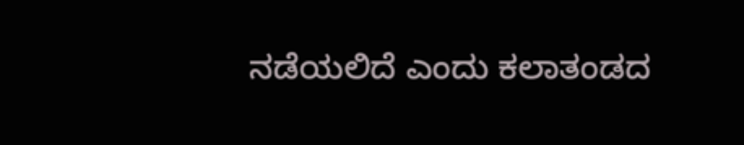ನಡೆಯಲಿದೆ ಎಂದು ಕಲಾತಂಡದ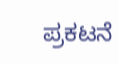ಪ್ರಕಟನೆ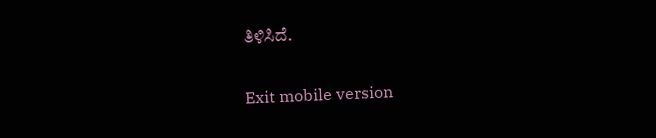ತಿಳಿಸಿದೆ.

Exit mobile version